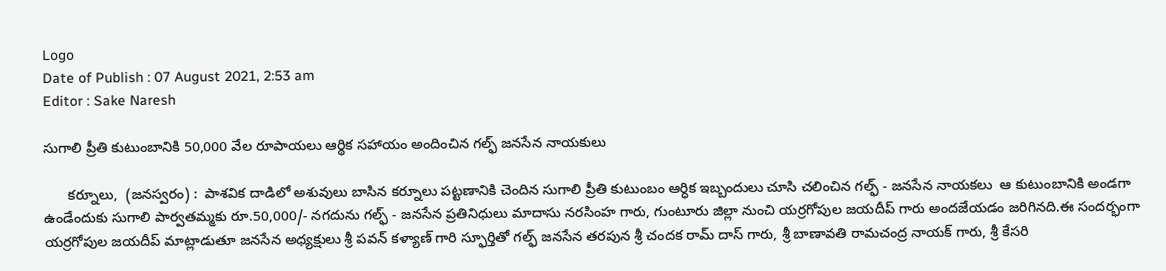Logo
Date of Publish : 07 August 2021, 2:53 am
Editor : Sake Naresh

సుగాలి ప్రీతి కుటుంబానికి 50,000 వేల రూపాయలు ఆర్థిక సహాయం అందించిన గల్ఫ్ జనసేన నాయకులు

      కర్నూలు,  (జనస్వరం) :  పాశవిక దాడిలో అశువులు బాసిన కర్నూలు పట్టణానికి చెందిన సుగాలి ప్రీతి కుటుంబం ఆర్ధిక ఇబ్బందులు చూసి చలించిన గల్ఫ్ - జనసేన నాయకలు  ఆ కుటుంబానికి అండగా ఉండేందుకు సుగాలి పార్వతమ్మకు రూ.50,000/- నగదును గల్ఫ్ - జనసేన ప్రతినిధులు మాదాసు నరసింహ గారు, గుంటూరు జిల్లా నుంచి యర్రగోపుల జయదీప్ గారు అందజేయడం జరిగినది.ఈ సందర్భంగా యర్రగోపుల జయదీప్ మాట్లాడుతూ జనసేన అధ్యక్షులు శ్రీ పవన్ కళ్యాణ్ గారి స్ఫూర్తితో గల్ఫ్ జనసేన తరపున శ్రీ చందక రామ్ దాస్ గారు, శ్రీ బాణావతి రామచంద్ర నాయక్ గారు, శ్రీ కేసరి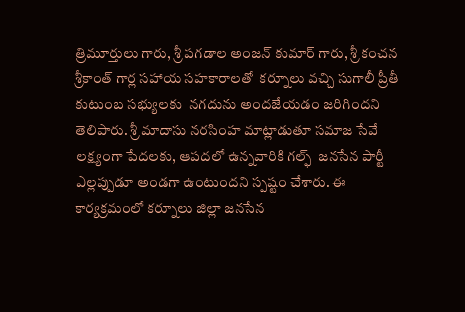త్రిమూర్తులు గారు, శ్రీ పగడాల అంజన్ కుమార్ గారు, శ్రీ కంచన శ్రీకాంత్ గార్ల సహాయ సహకారాలతో  కర్నూలు వచ్చి సుగాలీ ప్రీతీ కుటుంబ సభ్యులకు  నగదును అందజేయడం జరిగిందని తెలిపారు. శ్రీ మాదాసు నరసింహ మాట్లాడుతూ సమాజ సేవే లక్ష్యంగా పేదలకు, ఆపదలో ఉన్నవారికి గల్ఫ్  జనసేన పార్టీ ఎల్లప్పుడూ అండగా ఉంటుందని స్పష్టం చేశారు. ఈ కార్యక్రమంలో కర్నూలు జిల్లా జనసేన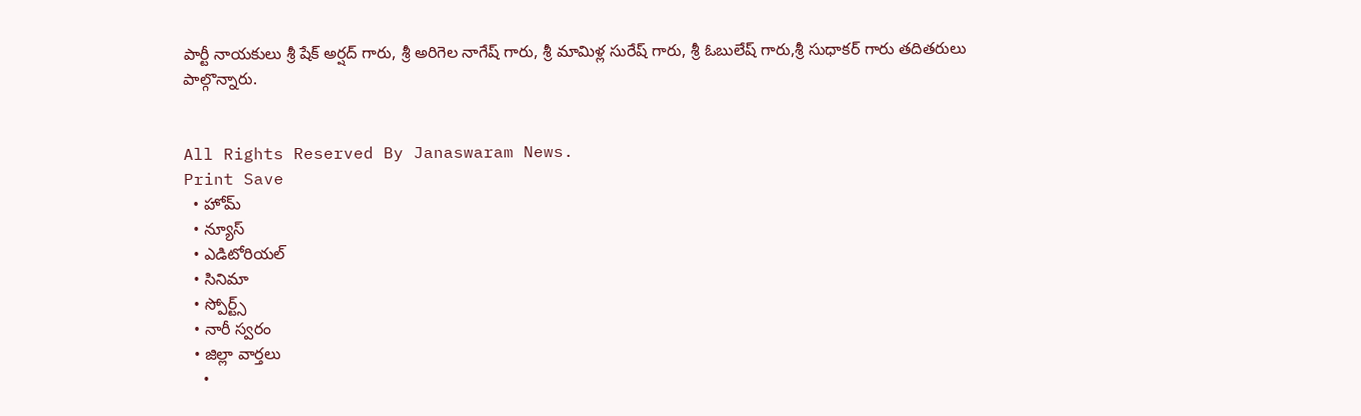పార్టీ నాయకులు శ్రీ షేక్ అర్షద్ గారు, శ్రీ అరిగెల నాగేష్ గారు, శ్రీ మామిళ్ల సురేష్ గారు, శ్రీ ఓబులేష్ గారు,శ్రీ సుధాకర్ గారు‌ తదితరులు పాల్గొన్నారు.


All Rights Reserved By Janaswaram News.
Print Save
  • హోమ్
  • న్యూస్
  • ఎడిటోరియల్
  • సినిమా
  • స్పోర్ట్స్
  • నారీ స్వరం
  • జిల్లా వార్తలు
    •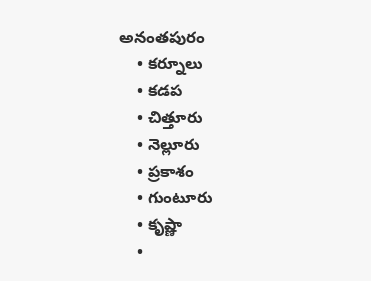అనంతపురం
    • కర్నూలు
    • కడప
    • చిత్తూరు
    • నెల్లూరు
    • ప్రకాశం
    • గుంటూరు
    • కృష్ణా
    •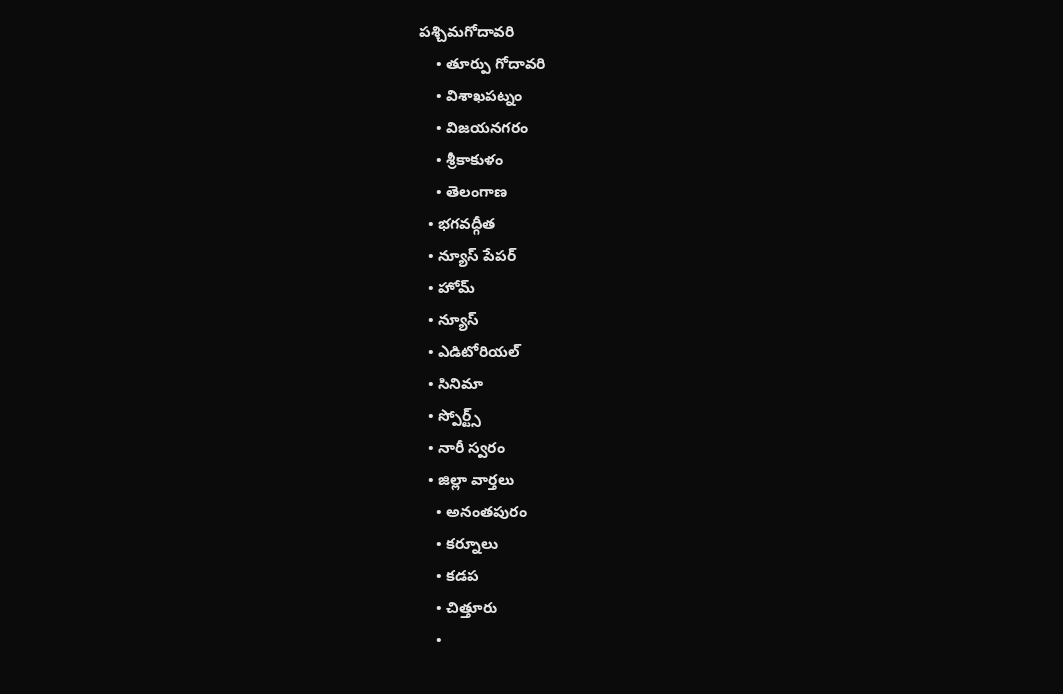పశ్చిమగోదావరి
    • తూర్పు గోదావరి
    • విశాఖపట్నం
    • విజయనగరం
    • శ్రీకాకుళం
    • తెలంగాణ
  • భగవద్గీత
  • న్యూస్ పేపర్
  • హోమ్
  • న్యూస్
  • ఎడిటోరియల్
  • సినిమా
  • స్పోర్ట్స్
  • నారీ స్వరం
  • జిల్లా వార్తలు
    • అనంతపురం
    • కర్నూలు
    • కడప
    • చిత్తూరు
    •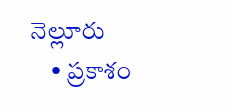నెల్లూరు
    • ప్రకాశం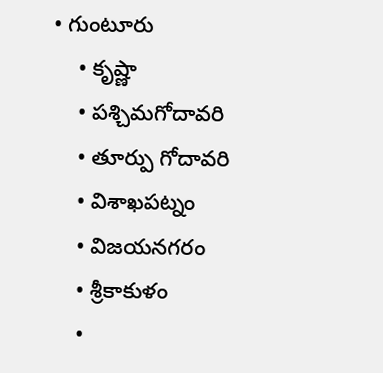• గుంటూరు
    • కృష్ణా
    • పశ్చిమగోదావరి
    • తూర్పు గోదావరి
    • విశాఖపట్నం
    • విజయనగరం
    • శ్రీకాకుళం
    •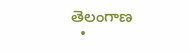తెలంగాణ
  •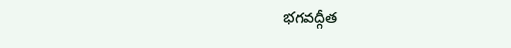భగవద్గీత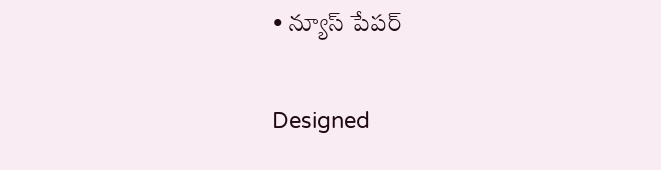• న్యూస్ పేపర్

Designed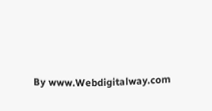By www.Webdigitalway.com